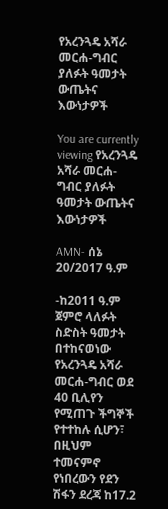የአረንጓዴ አሻራ መርሐ-ግብር ያለፉት ዓመታት ውጤትና እውነታዎች

You are currently viewing የአረንጓዴ አሻራ መርሐ-ግብር ያለፉት ዓመታት ውጤትና እውነታዎች

AMN- ሰኔ 20/2017 ዓ.ም

-ከ2011 ዓ.ም ጀምሮ ላለፉት ስድስት ዓመታት በተከናወነው የአረንጓዴ አሻራ መርሐ-ግብር ወደ 40 ቢሊየን የሚጠጉ ችግኞች የተተከሉ ሲሆን፣ በዚህም ተመናምኖ የነበረውን የደን ሽፋን ደረጃ ከ17.2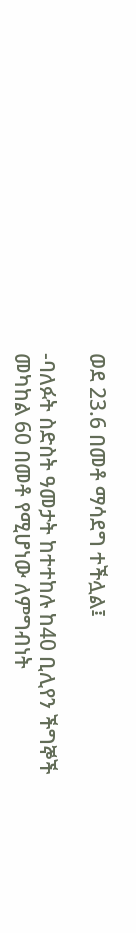ወደ 23.6 በመቶ ማሳደግ ተችሏል፤

-ባለፉት ስድስት ዓመታት ከተተከሉ ከ40 ቢሊየን ችግኞች መካከል 60 በመቶ የሚሆነው ለምግብነት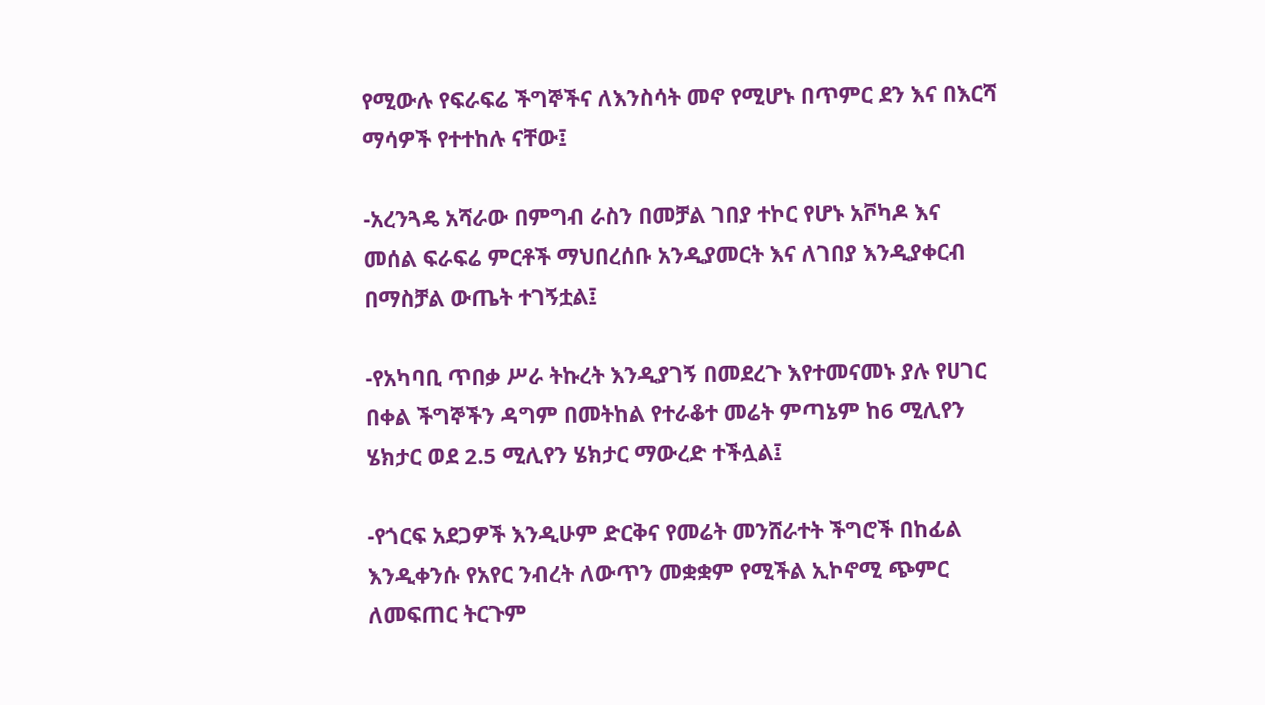የሚውሉ የፍራፍሬ ችግኞችና ለእንስሳት መኖ የሚሆኑ በጥምር ደን እና በእርሻ ማሳዎች የተተከሉ ናቸው፤

-አረንጓዴ አሻራው በምግብ ራስን በመቻል ገበያ ተኮር የሆኑ አቮካዶ እና መሰል ፍራፍሬ ምርቶች ማህበረሰቡ አንዲያመርት እና ለገበያ እንዲያቀርብ በማስቻል ውጤት ተገኝቷል፤

-የአካባቢ ጥበቃ ሥራ ትኩረት እንዲያገኝ በመደረጉ እየተመናመኑ ያሉ የሀገር በቀል ችግኞችን ዳግም በመትከል የተራቆተ መሬት ምጣኔም ከ6 ሚሊየን ሄክታር ወደ 2.5 ሚሊየን ሄክታር ማውረድ ተችሏል፤

-የጎርፍ አደጋዎች እንዲሁም ድርቅና የመሬት መንሸራተት ችግሮች በከፊል እንዲቀንሱ የአየር ንብረት ለውጥን መቋቋም የሚችል ኢኮኖሚ ጭምር ለመፍጠር ትርጉም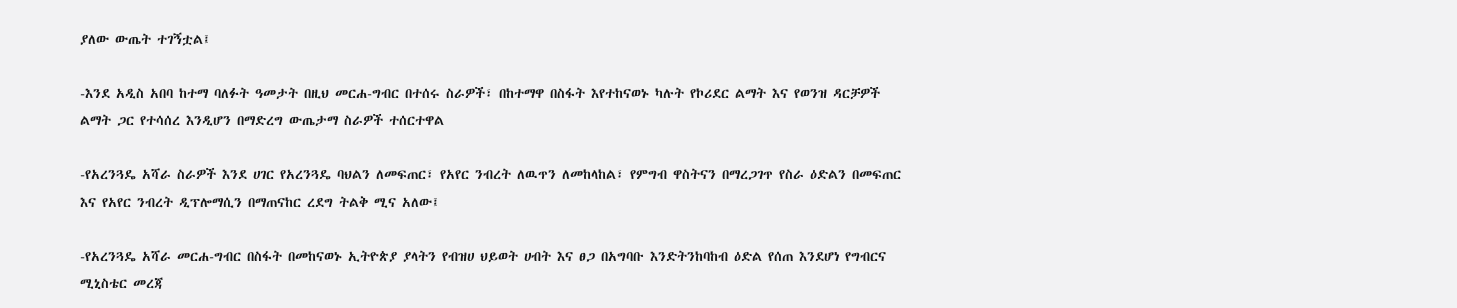ያለው ውጤት ተገኝቷል፤

-እንደ አዲስ አበባ ከተማ ባለፉት ዓመታት በዚህ መርሐ-ግብር በተሰሩ ስራዎች፣ በከተማዋ በስፋት እየተከናወኑ ካሉት የኮሪደር ልማት እና የወንዝ ዳርቻዎች ልማት ጋር የተሳሰረ እንዲሆን በማድረግ ውጤታማ ስራዎች ተሰርተዋል

-የአረንጓዴ አሻራ ስራዎች እንደ ሀገር የአረንጓዴ ባህልን ለመፍጠር፣ የአየር ንብረት ለዉጥን ለመከላከል፣ የምግብ ዋስትናን በማረጋገጥ የስራ ዕድልን በመፍጠር እና የአየር ንብረት ዲፕሎማሲን በማጠናከር ረደግ ትልቅ ሚና አለው፤

-የአረንጓዴ አሻራ መርሐ-ግብር በስፋት በመከናወኑ ኢትዮጵያ ያላትን የብዝሀ ህይወት ሀብት እና ፀጋ በአግባቡ እንድትንከባከብ ዕድል የሰጠ እንደሆነ የግብርና ሚኒስቴር መረጃ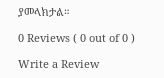ያመላክታል።

0 Reviews ( 0 out of 0 )

Write a Review